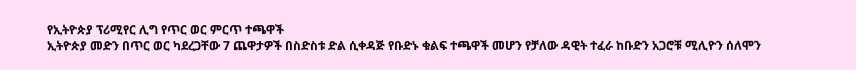የኢትዮጵያ ፕሪሚየር ሊግ የጥር ወር ምርጥ ተጫዋች
ኢትዮጵያ መድን በጥር ወር ካደረጋቸው 7 ጨዋታዎች በስድስቱ ድል ሲቀዳጅ የቡድኑ ቁልፍ ተጫዋች መሆን የቻለው ዳዊት ተፈራ ከቡድን አጋሮቹ ሚሊዮን ሰለሞን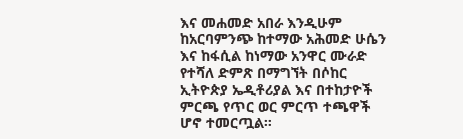እና መሐመድ አበራ እንዲሁም ከአርባምንጭ ከተማው አሕመድ ሁሴን እና ከፋሲል ከነማው አንዋር ሙራድ የተሻለ ድምጽ በማግኘት በሶከር ኢትዮጵያ ኤዲቶሪያል እና በተከታዮች ምርጫ የጥር ወር ምርጥ ተጫዋች ሆኖ ተመርጧል።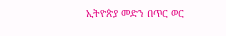ኢትዮጵያ መድን በጥር ወር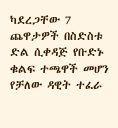ካደረጋቸው 7 ጨዋታዎች በስድስቱ ድል ሲቀዳጅ የቡድኑ ቁልፍ ተጫዋች መሆን የቻለው ዳዊት ተፈራ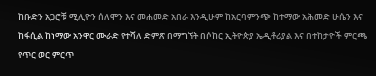ከቡድን አጋሮቹ ሚሊዮን ሰለሞን እና መሐመድ አበራ እንዲሁም ከአርባምንጭ ከተማው አሕመድ ሁሴን እና ከፋሲል ከነማው አንዋር ሙራድ የተሻለ ድምጽ በማግኘት በሶከር ኢትዮጵያ ኤዲቶሪያል እና በተከታዮች ምርጫ የጥር ወር ምርጥ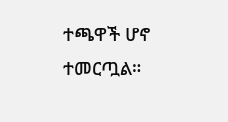ተጫዋች ሆኖ ተመርጧል።